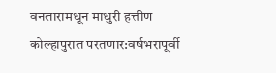वनतारामधून माधुरी हत्तीण कोल्हापुरात परतणार:वर्षभरापूर्वी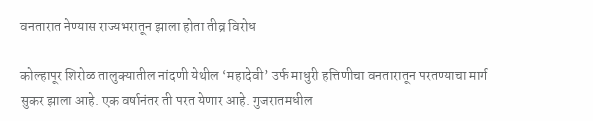वनतारात नेण्यास राज्यभरातून झाला होता तीव्र विरोध

कोल्हापूर शिरोळ तालुक्यातील नांदणी येथील ‘महादेवी’ उर्फ माधुरी हत्तिणीचा वनतारातून परतण्याचा मार्ग सुकर झाला आहे. एक वर्षानंतर ती परत येणार आहे. गुजरातमधील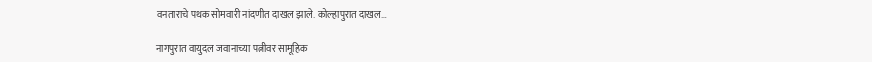वनताराचे पथक सोमवारी नांदणीत दाखल झाले. कोल्हापुरात दाखल…

नागपुरात वायुदल जवानाच्या पत्नीवर सामूहिक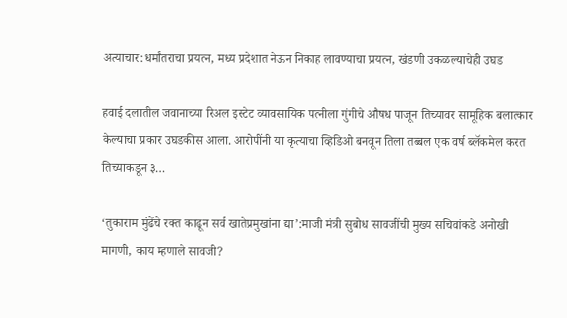अत्याचार:धर्मांतराचा प्रयत्न, मध्य प्रदेशात नेऊन निकाह लावण्याचा प्रयत्न, खंडणी उकळल्याचेही उघड

हवाई दलातील जवानाच्या रिअल इस्टेट व्यावसायिक पत्नीला गुंगीचे औषध पाजून तिच्यावर सामूहिक बलात्कार केल्याचा प्रकार उघडकीस आला. आरोपींनी या कृत्याचा व्हिडिओ बनवून तिला तब्बल एक वर्ष ब्लॅकमेल करत तिच्याकडून ३…

‘तुकाराम मुंढेंचे रक्त काढून सर्व खातेप्रमुखांना द्या’:माजी मंत्री सुबोध सावजींची मुख्य सचिवांकडे अनोखी मागणी, काय म्हणाले सावजी?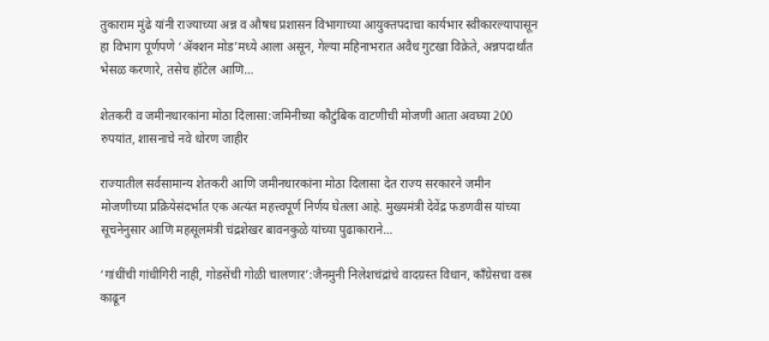तुकाराम मुंढे यांनी राज्याच्या अन्न व औषध प्रशासन विभागाच्या आयुक्तपदाचा कार्यभार स्वीकारल्यापासून हा विभाग पूर्णपणे ‘ॲक्शन मोड’मध्ये आला असून, गेल्या महिनाभरात अवैध गुटखा विक्रेते, अन्नपदार्थांत भेसळ करणारे, तसेच हॉटेल आणि…

शेतकरी व जमीनधारकांना मोठा दिलासा:जमिनीच्या कौटुंबिक वाटणीची मोजणी आता अवघ्या 200 रुपयांत, शासनाचे नवे धोरण जाहीर

राज्यातील सर्वसामान्य शेतकरी आणि जमीनधारकांना मोठा दिलासा देत राज्य सरकारने जमीन मोजणीच्या प्रक्रियेसंदर्भात एक अत्यंत महत्त्वपूर्ण निर्णय घेतला आहे. मुख्यमंत्री देवेंद्र फडणवीस यांच्या सूचनेनुसार आणि महसूलमंत्री चंद्रशेखर बावनकुळे यांच्या पुढाकाराने…

‘गांधींची गांधीगिरी नाही, गोडसेंची गोळी चालणार’:जैनमुनी निलेशचंद्रांचे वादग्रस्त विधान, कॉंग्रेसचा वस्त्र काढून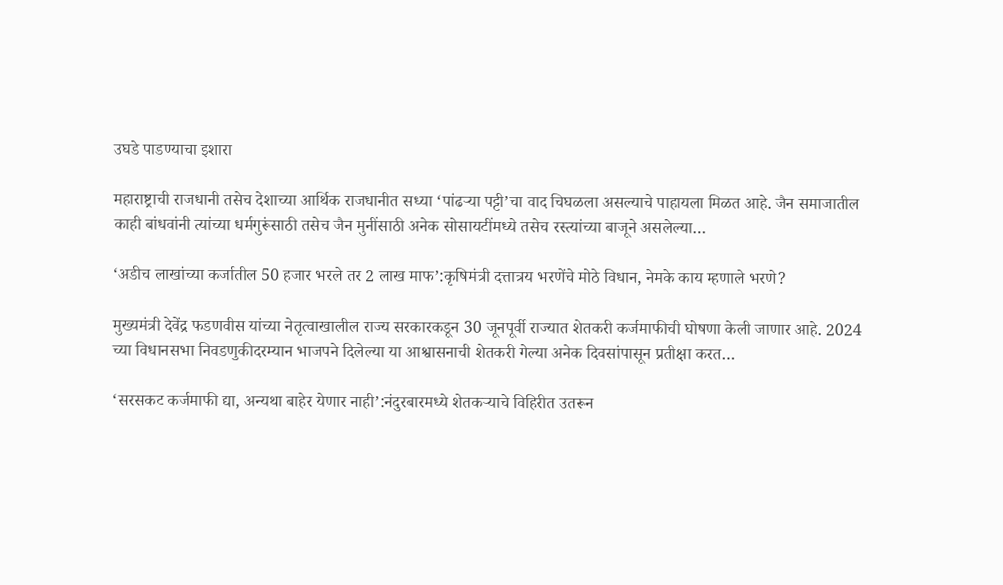उघडे पाडण्याचा इशारा

महाराष्ट्राची राजधानी तसेच देशाच्या आर्थिक राजधानीत सध्या ‘पांढऱ्या पट्टी’चा वाद चिघळला असल्याचे पाहायला मिळत आहे. जैन समाजातील काही बांधवांनी त्यांच्या धर्मगुरूंसाठी तसेच जैन मुनींसाठी अनेक सोसायटींमध्ये तसेच रस्त्यांच्या बाजूने असलेल्या…

‘अडीच लाखांच्या कर्जातील 50 हजार भरले तर 2 लाख माफ’:कृषिमंत्री दत्तात्रय भरणेंचे मोठे विधान, नेमके काय म्हणाले भरणे?

मुख्यमंत्री देवेंद्र फडणवीस यांच्या नेतृत्वाखालील राज्य सरकारकडून 30 जूनपूर्वी राज्यात शेतकरी कर्जमाफीची घोषणा केली जाणार आहे. 2024 च्या विधानसभा निवडणुकीदरम्यान भाजपने दिलेल्या या आश्वासनाची शेतकरी गेल्या अनेक दिवसांपासून प्रतीक्षा करत…

‘सरसकट कर्जमाफी द्या, अन्यथा बाहेर येणार नाही’:नंदुरबारमध्ये शेतकऱ्याचे विहिरीत उतरून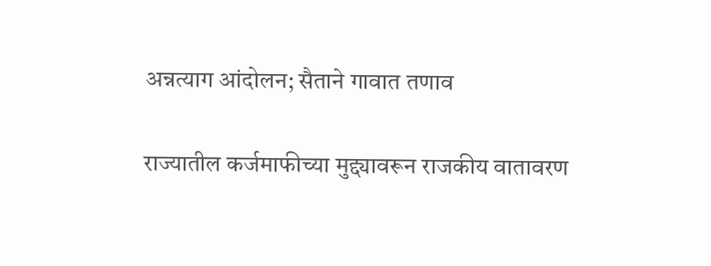अन्नत्याग आंदोलन; सैताने गावात तणाव

राज्यातील कर्जमाफीच्या मुद्द्यावरून राजकीय वातावरण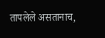तापलेले असतानाच,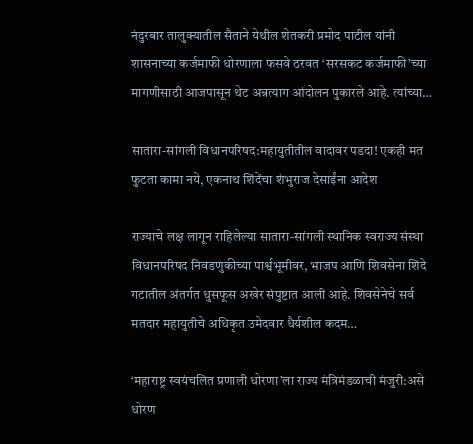नंदुरबार तालुक्यातील सैताने येथील शेतकरी प्रमोद पाटील यांनी शासनाच्या कर्जमाफी धोरणाला फसवे ठरवत ‘सरसकट कर्जमाफी’च्या मागणीसाठी आजपासून थेट अन्नत्याग आंदोलन पुकारले आहे. त्यांच्या…

सातारा-सांगली विधानपरिषद:महायुतीतील वादावर पडदा! एकही मत फुटता कामा नये, एकनाथ शिंदेंचा शंभुराज देसाईंना आदेश

राज्याचे लक्ष लागून राहिलेल्या सातारा-सांगली स्थानिक स्वराज्य संस्था विधानपरिषद निवडणुकीच्या पार्श्वभूमीवर, भाजप आणि शिवसेना शिंदे गटातील अंतर्गत धुसफूस अखेर संपुष्टात आली आहे. शिवसेनेचे सर्व मतदार महायुतीचे अधिकृत उमेदवार धैर्यशील कदम…

‘महाराष्ट्र स्वयंचलित प्रणाली धोरणा’ला राज्य मंत्रिमंडळाची मंजुरी:असे धोरण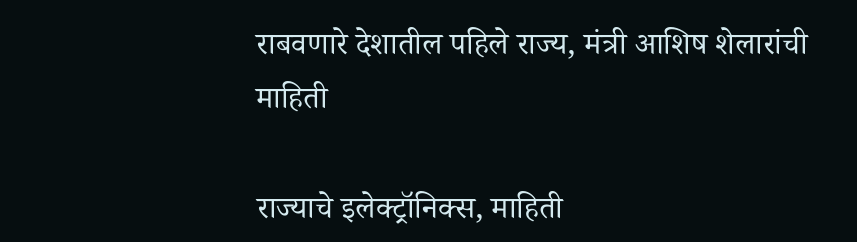राबवणारे देशातील पहिले राज्य, मंत्री आशिष शेलारांची माहिती

राज्याचे इलेक्ट्रॉनिक्स, माहिती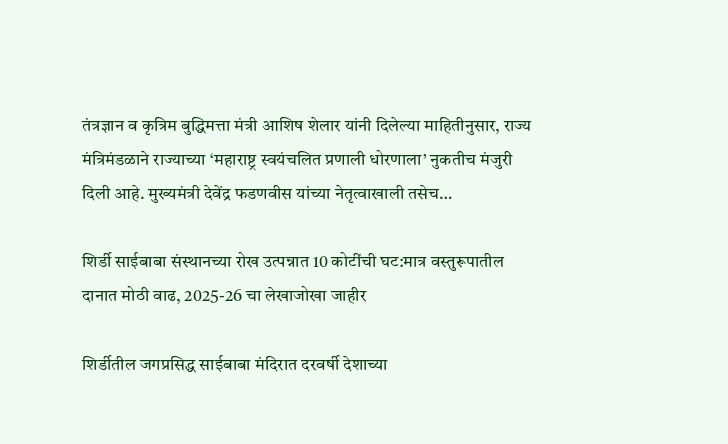तंत्रज्ञान व कृत्रिम बुद्धिमत्ता मंत्री आशिष शेलार यांनी दिलेल्या माहितीनुसार, राज्य मंत्रिमंडळाने राज्याच्या ‘महाराष्ट्र स्वयंचलित प्रणाली धोरणाला’ नुकतीच मंजुरी दिली आहे. मुख्यमंत्री देवेंद्र फडणवीस यांच्या नेतृत्वाखाली तसेच…

शिर्डी साईबाबा संस्थानच्या रोख उत्पन्नात 10 कोटींची घट:मात्र वस्तुरूपातील दानात मोठी वाढ, 2025-26 चा लेखाजोखा जाहीर

शिर्डीतील जगप्रसिद्ध साईबाबा मंदिरात दरवर्षी देशाच्या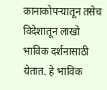कानाकोपऱ्यातून तसेच विदेशातून लाखो भाविक दर्शनासाठी येतात. हे भाविक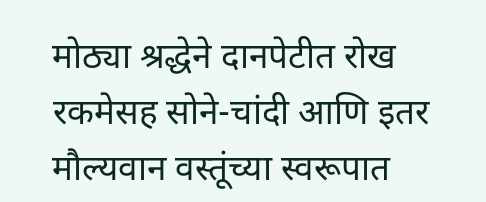मोठ्या श्रद्धेने दानपेटीत रोख रकमेसह सोने-चांदी आणि इतर मौल्यवान वस्तूंच्या स्वरूपात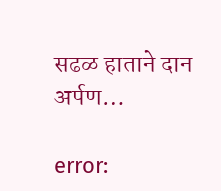सढळ हाताने दान अर्पण…

error: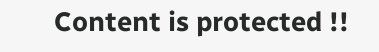Content is protected !!